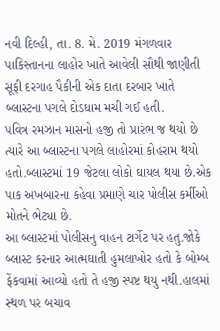નવી દિલ્હી, તા. 8. મે. 2019 મંગળવાર
પાકિસ્તાનના લાહોર ખાતે આવેલી સૌથી જાણીતી સૂફી દરગાહ પૈકીની એક દાતા દરબાર ખાતે બ્લાસ્ટના પગલે દોડધામ મચી ગઈ હતી.
પવિત્ર રમઝાન માસનો હજી તો પ્રારંભ જ થયો છે ત્યારે આ બ્લાસ્ટના પગલે લાહોરમાં કોહરામ થયો હતો.બ્લાસ્ટમાં 19 જેટલા લોકો ઘાયલ થયા છે.એક પાક અખબારના કહેવા પ્રમાણે ચાર પોલીસ કર્મીઓ મોતને ભેટ્યા છે.
આ બ્લાસ્ટમાં પોલીસનુ વાહન ટાર્ગેટ પર હતુ.જોકે બ્લાસ્ટ કરનાર આત્મઘાતી હુમલાખોર હતો કે બોમ્બ ફેંકવામાં આવ્યો હતો તે હજી સ્પષ્ટ થયુ નથી.હાલમાં સ્થળ પર બચાવ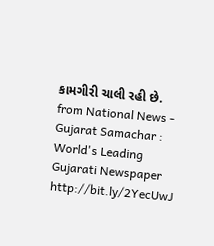કામગીરી ચાલી રહી છે.
from National News - Gujarat Samachar : World's Leading Gujarati Newspaper http://bit.ly/2YecUwJ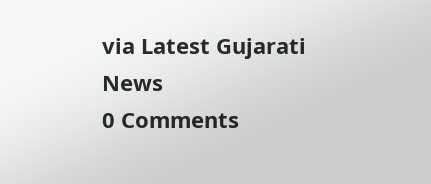via Latest Gujarati News
0 Comments